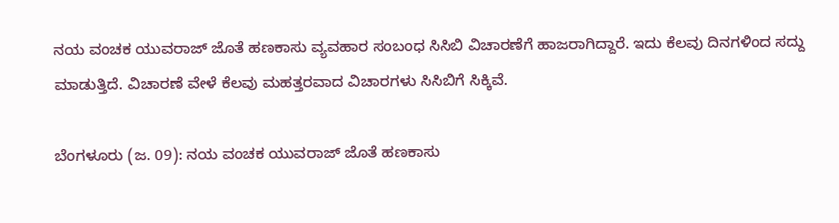ನಯ ವಂಚಕ ಯುವರಾಜ್ ಜೊತೆ ಹಣಕಾಸು ವ್ಯವಹಾರ ಸಂಬಂಧ ಸಿಸಿಬಿ ವಿಚಾರಣೆಗೆ ಹಾಜರಾಗಿದ್ದಾರೆ. ಇದು ಕೆಲವು ದಿನಗಳಿಂದ ಸದ್ದು ಮಾಡುತ್ತಿದೆ. ವಿಚಾರಣೆ ವೇಳೆ ಕೆಲವು ಮಹತ್ತರವಾದ ವಿಚಾರಗಳು ಸಿಸಿಬಿಗೆ ಸಿಕ್ಕಿವೆ.

ಬೆಂಗಳೂರು (ಜ. 09): ನಯ ವಂಚಕ ಯುವರಾಜ್ ಜೊತೆ ಹಣಕಾಸು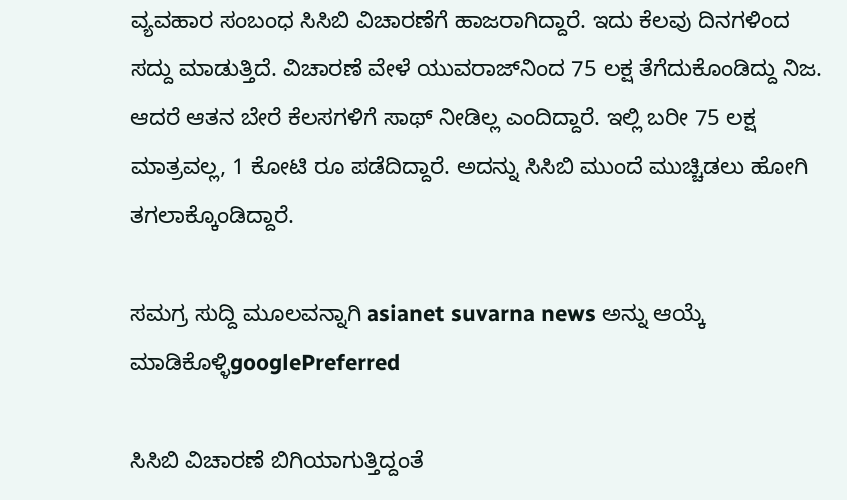ವ್ಯವಹಾರ ಸಂಬಂಧ ಸಿಸಿಬಿ ವಿಚಾರಣೆಗೆ ಹಾಜರಾಗಿದ್ದಾರೆ. ಇದು ಕೆಲವು ದಿನಗಳಿಂದ ಸದ್ದು ಮಾಡುತ್ತಿದೆ. ವಿಚಾರಣೆ ವೇಳೆ ಯುವರಾಜ್‌ನಿಂದ 75 ಲಕ್ಷ ತೆಗೆದುಕೊಂಡಿದ್ದು ನಿಜ. ಆದರೆ ಆತನ ಬೇರೆ ಕೆಲಸಗಳಿಗೆ ಸಾಥ್ ನೀಡಿಲ್ಲ ಎಂದಿದ್ದಾರೆ. ಇಲ್ಲಿ ಬರೀ 75 ಲಕ್ಷ ಮಾತ್ರವಲ್ಲ, 1 ಕೋಟಿ ರೂ ಪಡೆದಿದ್ದಾರೆ. ಅದನ್ನು ಸಿಸಿಬಿ ಮುಂದೆ ಮುಚ್ಚಿಡಲು ಹೋಗಿ ತಗಲಾಕ್ಕೊಂಡಿದ್ದಾರೆ.

ಸಮಗ್ರ ಸುದ್ದಿ ಮೂಲವನ್ನಾಗಿ asianet suvarna news ಅನ್ನು ಆಯ್ಕೆ ಮಾಡಿಕೊಳ್ಳಿgooglePreferred

ಸಿಸಿಬಿ ವಿಚಾರಣೆ ಬಿಗಿಯಾಗುತ್ತಿದ್ದಂತೆ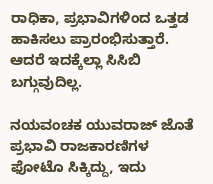ರಾಧಿಕಾ, ಪ್ರಭಾವಿಗಳಿಂದ ಒತ್ತಡ ಹಾಕಿಸಲು ಪ್ರಾರಂಭಿಸುತ್ತಾರೆ. ಆದರೆ ಇದಕ್ಕೆಲ್ಲಾ ಸಿಸಿಬಿ ಬಗ್ಗುವುದಿಲ್ಲ.

ನಯವಂಚಕ ಯುವರಾಜ್ ಜೊತೆ ಪ್ರಭಾವಿ ರಾಜಕಾರಣಿಗಳ ಫೋಟೊ ಸಿಕ್ಕಿದ್ದು, ಇದು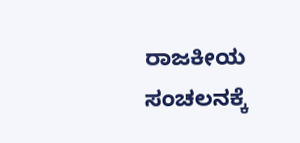ರಾಜಕೀಯ ಸಂಚಲನಕ್ಕೆ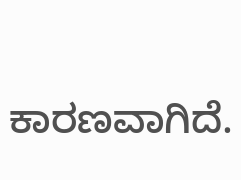ಕಾರಣವಾಗಿದೆ.